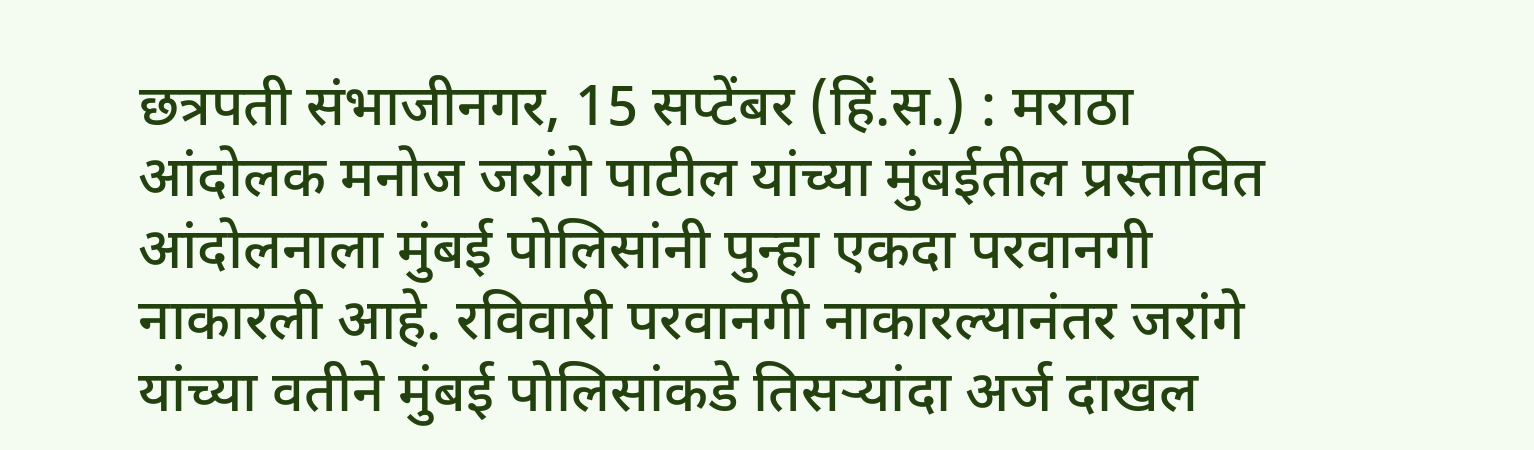छत्रपती संभाजीनगर, 15 सप्टेंबर (हिं.स.) : मराठा आंदोलक मनोज जरांगे पाटील यांच्या मुंबईतील प्रस्तावित आंदोलनाला मुंबई पोलिसांनी पुन्हा एकदा परवानगी नाकारली आहे. रविवारी परवानगी नाकारल्यानंतर जरांगे यांच्या वतीने मुंबई पोलिसांकडे तिसऱ्यांदा अर्ज दाखल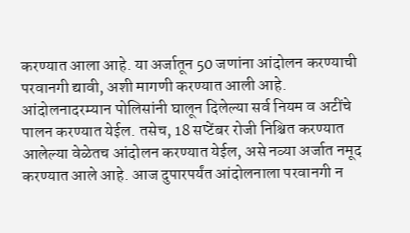करण्यात आला आहे. या अर्जातून 50 जणांना आंदोलन करण्याची परवानगी द्यावी, अशी मागणी करण्यात आली आहे.
आंदोलनादरम्यान पोलिसांनी घालून दिलेल्या सर्व नियम व अटींचे पालन करण्यात येईल. तसेच, 18 सप्टेंबर रोजी निश्चित करण्यात आलेल्या वेळेतच आंदोलन करण्यात येईल, असे नव्या अर्जात नमूद करण्यात आले आहे. आज दुपारपर्यंत आंदोलनाला परवानगी न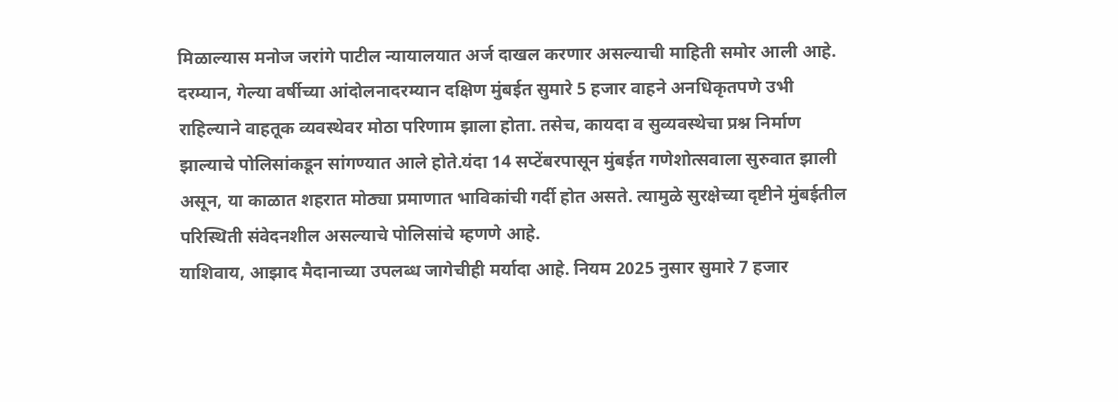मिळाल्यास मनोज जरांगे पाटील न्यायालयात अर्ज दाखल करणार असल्याची माहिती समोर आली आहे.
दरम्यान, गेल्या वर्षीच्या आंदोलनादरम्यान दक्षिण मुंबईत सुमारे 5 हजार वाहने अनधिकृतपणे उभी राहिल्याने वाहतूक व्यवस्थेवर मोठा परिणाम झाला होता. तसेच, कायदा व सुव्यवस्थेचा प्रश्न निर्माण झाल्याचे पोलिसांकडून सांगण्यात आले होते.यंदा 14 सप्टेंबरपासून मुंबईत गणेशोत्सवाला सुरुवात झाली असून, या काळात शहरात मोठ्या प्रमाणात भाविकांची गर्दी होत असते. त्यामुळे सुरक्षेच्या दृष्टीने मुंबईतील परिस्थिती संवेदनशील असल्याचे पोलिसांचे म्हणणे आहे.
याशिवाय, आझाद मैदानाच्या उपलब्ध जागेचीही मर्यादा आहे. नियम 2025 नुसार सुमारे 7 हजार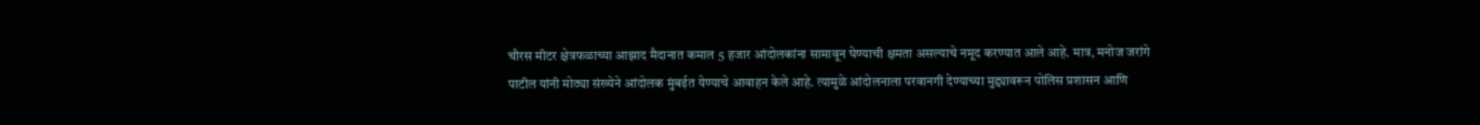चौरस मीटर क्षेत्रफळाच्या आझाद मैदानात कमाल 5 हजार आंदोलकांना सामावून घेण्याची क्षमता असल्याचे नमूद करण्यात आले आहे. मात्र, मनोज जरांगे पाटील यांनी मोठ्या संख्येने आंदोलक मुंबईत येण्याचे आवाहन केले आहे. त्यामुळे आंदोलनाला परवानगी देण्याच्या मुद्द्यावरून पोलिस प्रशासन आणि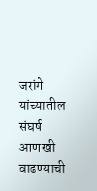जरांगे यांच्यातील संघर्ष आणखी वाढण्याची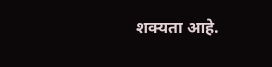शक्यता आहे.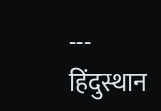---
हिंदुस्थान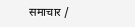समाचार /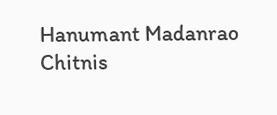Hanumant Madanrao Chitnis